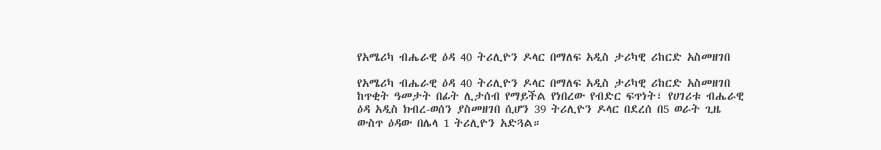የአሜሪካ ብሔራዊ ዕዳ 40 ትሪሊዮን ዶላር በማለፍ አዲስ ታሪካዊ ሪከርድ አስመዘገበ

የአሜሪካ ብሔራዊ ዕዳ 40 ትሪሊዮን ዶላር በማለፍ አዲስ ታሪካዊ ሪከርድ አስመዘገበ
ከጥቂት ዓመታት በፊት ሊታሰብ የማይችል የነበረው የብድር ፍጥነት፣ የሀገሪቱ ብሔራዊ ዕዳ አዲስ ክብረ-ወሰን ያስመዘገበ ሲሆን 39 ትሪሊዮን ዶላር በደረሰ በ5 ወራት ጊዜ ውስጥ ዕዳው በሌላ 1 ትሪሊዮን አድጓል።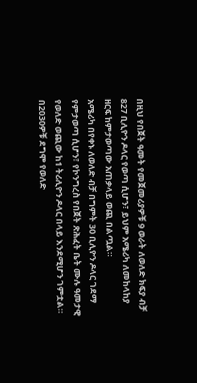በዚህ የበጀት ዓመት የመጀመሪያዎቹ 9 ወራት ለወለድ ክፍያ ብቻ 827 ቢሊዮን ዶላር የወጣ ሲሆን፣ ይህም አሜሪካ ለመከላከያ ዘርፍ ከምታወጣው አጠቃላይ ወጪ በልጧል።
አሜሪካ በየቀኑ ለወለድ ብቻ በግምት 30 ቢሊዮን ዶላር ገደማ የምታወጣ ሲሆን፣ የኮንግረስ የበጀት ጽሕፈት ቤት ሙሉ ዓመታዊ የወለድ ወጪው ከ1 ትሪሊዮን ዶላር በላይ እንደሚሆን ገምቷል።
በ2030ዎቹ ደግሞ የወለድ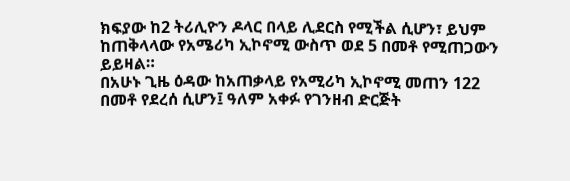ክፍያው ከ2 ትሪሊዮን ዶላር በላይ ሊደርስ የሚችል ሲሆን፣ ይህም ከጠቅላላው የአሜሪካ ኢኮኖሚ ውስጥ ወደ 5 በመቶ የሚጠጋውን ይይዛል።
በአሁኑ ጊዜ ዕዳው ከአጠቃላይ የአሚሪካ ኢኮኖሚ መጠን 122 በመቶ የደረሰ ሲሆን፤ ዓለም አቀፉ የገንዘብ ድርጅት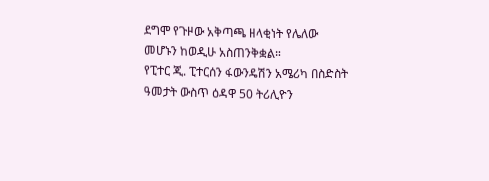ደግሞ የጉዞው አቅጣጫ ዘላቂነት የሌለው መሆኑን ከወዲሁ አስጠንቅቋል።
የፒተር ጂ. ፒተርሰን ፋውንዴሽን አሜሪካ በስድስት ዓመታት ውስጥ ዕዳዋ 50 ትሪሊዮን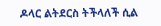ዶላር ልትደርስ ትችላለች ሲል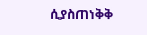ሲያስጠነቅቅ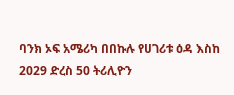ባንክ ኦፍ አሜሪካ በበኩሉ የሀገሪቱ ዕዳ እስከ 2029 ድረስ 50 ትሪሊዮን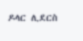ዶላር ሊደርስ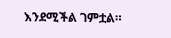እንደሚችል ገምቷል።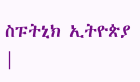ስፑትኒክ ኢትዮጵያ |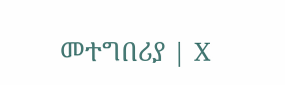መተግበሪያ | X